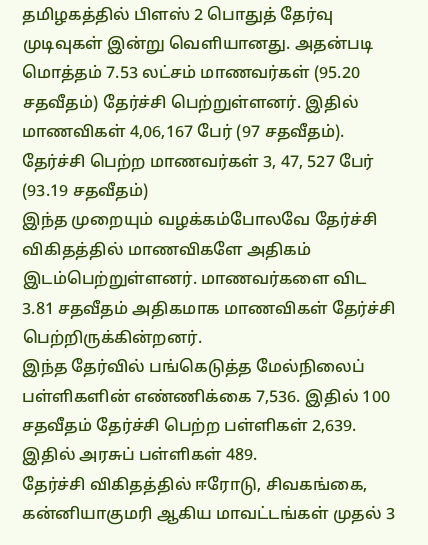தமிழகத்தில் பிளஸ் 2 பொதுத் தேர்வு முடிவுகள் இன்று வெளியானது. அதன்படி மொத்தம் 7.53 லட்சம் மாணவர்கள் (95.20 சதவீதம்) தேர்ச்சி பெற்றுள்ளனர். இதில் மாணவிகள் 4,06,167 பேர் (97 சதவீதம்). தேர்ச்சி பெற்ற மாணவர்கள் 3, 47, 527 பேர் (93.19 சதவீதம்)
இந்த முறையும் வழக்கம்போலவே தேர்ச்சி விகிதத்தில் மாணவிகளே அதிகம் இடம்பெற்றுள்ளனர். மாணவர்களை விட 3.81 சதவீதம் அதிகமாக மாணவிகள் தேர்ச்சி பெற்றிருக்கின்றனர்.
இந்த தேர்வில் பங்கெடுத்த மேல்நிலைப் பள்ளிகளின் எண்ணிக்கை 7,536. இதில் 100 சதவீதம் தேர்ச்சி பெற்ற பள்ளிகள் 2,639. இதில் அரசுப் பள்ளிகள் 489.
தேர்ச்சி விகிதத்தில் ஈரோடு, சிவகங்கை, கன்னியாகுமரி ஆகிய மாவட்டங்கள் முதல் 3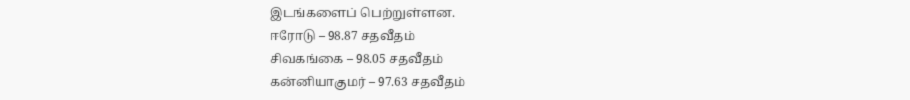இடங்களைப் பெற்றுள்ளன.
ஈரோடு – 98.87 சதவீதம்
சிவகங்கை – 98.05 சதவீதம்
கன்னியாகுமர் – 97.63 சதவீதம்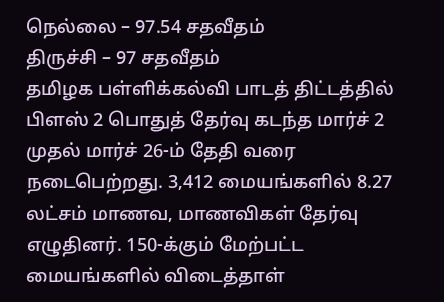நெல்லை – 97.54 சதவீதம்
திருச்சி – 97 சதவீதம்
தமிழக பள்ளிக்கல்வி பாடத் திட்டத்தில் பிளஸ் 2 பொதுத் தேர்வு கடந்த மார்ச் 2 முதல் மார்ச் 26-ம் தேதி வரை நடைபெற்றது. 3,412 மையங்களில் 8.27 லட்சம் மாணவ, மாணவிகள் தேர்வு எழுதினர். 150-க்கும் மேற்பட்ட மையங்களில் விடைத்தாள்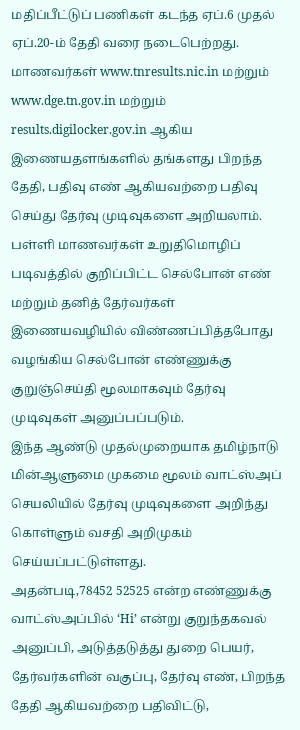மதிப்பீட்டுப் பணிகள் கடந்த ஏப்.6 முதல் ஏப்.20-ம் தேதி வரை நடைபெற்றது.
மாணவர்கள் www.tnresults.nic.in மற்றும் www.dge.tn.gov.in மற்றும் results.digilocker.gov.in ஆகிய இணையதளங்களில் தங்களது பிறந்த தேதி, பதிவு எண் ஆகியவற்றை பதிவு செய்து தேர்வு முடிவுகளை அறியலாம்.
பள்ளி மாணவர்கள் உறுதிமொழிப் படிவத்தில் குறிப்பிட்ட செல்போன் எண் மற்றும் தனித் தேர்வர்கள் இணையவழியில் விண்ணப்பித்தபோது வழங்கிய செல்போன் எண்ணுக்கு குறுஞ்செய்தி மூலமாகவும் தேர்வு முடிவுகள் அனுப்பப்படும்.
இந்த ஆண்டு முதல்முறையாக தமிழ்நாடு மின்ஆளுமை முகமை மூலம் வாட்ஸ்அப் செயலியில் தேர்வு முடிவுகளை அறிந்து கொள்ளும் வசதி அறிமுகம் செய்யப்பட்டுள்ளது.
அதன்படி,78452 52525 என்ற எண்ணுக்கு வாட்ஸ்அப்பில் ‘Hi’ என்று குறுந்தகவல் அனுப்பி, அடுத்தடுத்து துறை பெயர், தேர்வர்களின் வகுப்பு, தேர்வு எண், பிறந்த தேதி ஆகியவற்றை பதிவிட்டு,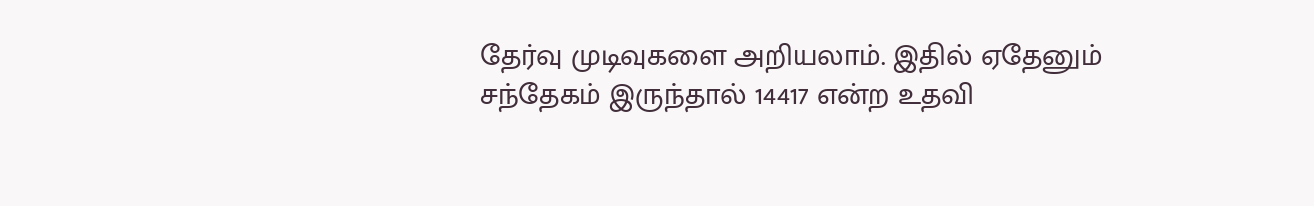தேர்வு முடிவுகளை அறியலாம். இதில் ஏதேனும் சந்தேகம் இருந்தால் 14417 என்ற உதவி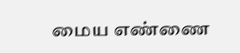மைய எண்ணை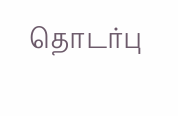தொடர்பு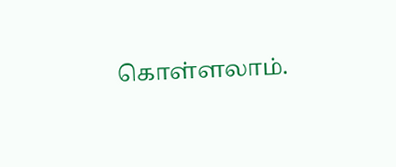கொள்ளலாம்.